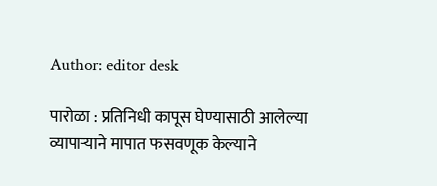Author: editor desk

पारोळा : प्रतिनिधी कापूस घेण्यासाठी आलेल्या व्यापाऱ्याने मापात फसवणूक केल्याने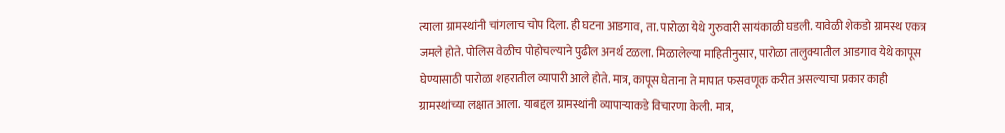त्याला ग्रामस्थांनी चांगलाच चोप दिला. ही घटना आडगाव, ता. पारोळा येथे गुरुवारी सायंकाळी घडली. यावेळी शेकडो ग्रामस्थ एकत्र जमले होते. पोलिस वेळीच पोहोचल्याने पुढील अनर्थ टळला. मिळालेल्या माहितीनुसार, पारोळा तालुक्यातील आडगाव येथे कापूस घेण्यासाठी पारोळा शहरातील व्यापारी आले होते. मात्र, कापूस घेताना ते मापात फसवणूक करीत असल्याचा प्रकार काही ग्रामस्थांच्या लक्षात आला. याबद्दल ग्रामस्थांनी व्यापाऱ्याकडे विचारणा केली. मात्र,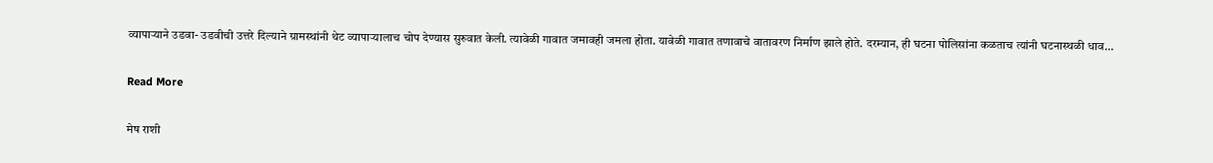व्यापाऱ्याने उडवा- उडवीची उत्तरे दिल्याने ग्रामस्थांनी थेट व्यापाऱ्यालाच चोप देण्यास सुरुवात केली. त्यावेळी गावात जमावही जमला होता. यावेळी गावात तणावाचे वातावरण निर्माण झाले होते. दरम्यान, ही घटना पोलिसांना कळताच त्यांनी घटनास्थळी धाव…

Read More

मेष राशी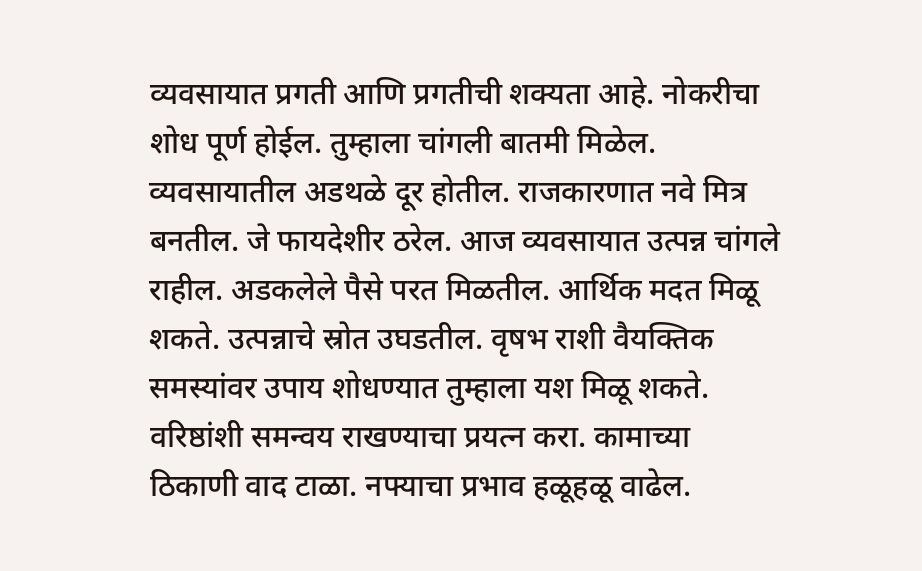व्यवसायात प्रगती आणि प्रगतीची शक्यता आहे. नोकरीचा शोध पूर्ण होईल. तुम्हाला चांगली बातमी मिळेल. व्यवसायातील अडथळे दूर होतील. राजकारणात नवे मित्र बनतील. जे फायदेशीर ठरेल. आज व्यवसायात उत्पन्न चांगले राहील. अडकलेले पैसे परत मिळतील. आर्थिक मदत मिळू शकते. उत्पन्नाचे स्रोत उघडतील. वृषभ राशी वैयक्तिक समस्यांवर उपाय शोधण्यात तुम्हाला यश मिळू शकते. वरिष्ठांशी समन्वय राखण्याचा प्रयत्न करा. कामाच्या ठिकाणी वाद टाळा. नफ्याचा प्रभाव हळूहळू वाढेल.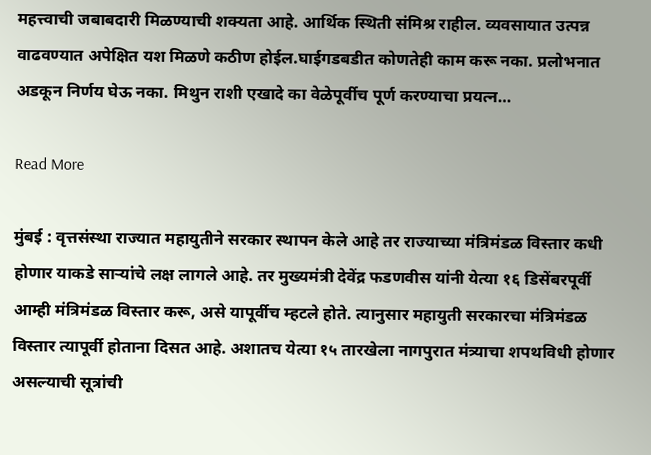महत्त्वाची जबाबदारी मिळण्याची शक्यता आहे. आर्थिक स्थिती संमिश्र राहील. व्यवसायात उत्पन्न वाढवण्यात अपेक्षित यश मिळणे कठीण होईल.घाईगडबडीत कोणतेही काम करू नका. प्रलोभनात अडकून निर्णय घेऊ नका. मिथुन राशी एखादे का वेळेपूर्वीच पूर्ण करण्याचा प्रयत्न…

Read More

मुंबई : वृत्तसंस्था राज्यात महायुतीने सरकार स्थापन केले आहे तर राज्याच्या मंत्रिमंडळ विस्तार कधी होणार याकडे साऱ्यांचे लक्ष लागले आहे. तर मुख्यमंत्री देवेंद्र फडणवीस यांनी येत्या १६ डिसेंबरपूर्वी आम्ही मंत्रिमंडळ विस्तार करू, असे यापूर्वीच म्हटले होते. त्यानुसार महायुती सरकारचा मंत्रिमंडळ विस्तार त्यापूर्वी होताना दिसत आहे. अशातच येत्या १५ तारखेला नागपुरात मंत्र्याचा शपथविधी होणार असल्याची सूत्रांची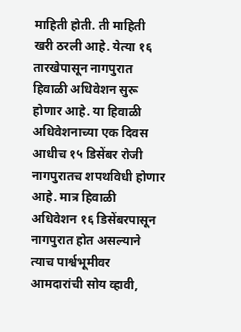माहिती होती. ती माहिती खरी ठरली आहे. येत्या १६ तारखेपासून नागपुरात हिवाळी अधिवेशन सुरू होणार आहे. या हिवाळी अधिवेशनाच्या एक दिवस आधीच १५ डिसेंबर रोजी नागपुरातच शपथविधी होणार आहे. मात्र हिवाळी अधिवेशन १६ डिसेंबरपासून नागपुरात होत असल्याने त्याच पार्श्वभूमीवर आमदारांची सोय व्हावी,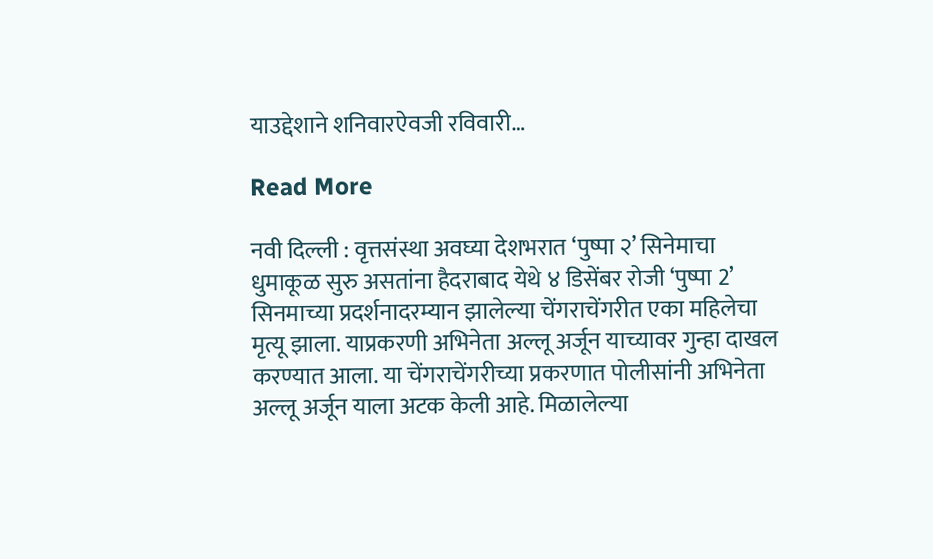याउद्देशाने शनिवारऐवजी रविवारी…

Read More

नवी दिल्ली : वृत्तसंस्था अवघ्या देशभरात ‘पुष्पा २’ सिनेमाचा धुमाकूळ सुरु असतांना हैदराबाद येथे ४ डिसेंबर रोजी ‘पुष्पा 2’ सिनमाच्या प्रदर्शनादरम्यान झालेल्या चेंगराचेंगरीत एका महिलेचा मृत्यू झाला. याप्रकरणी अभिनेता अल्लू अर्जून याच्यावर गुन्हा दाखल करण्यात आला. या चेंगराचेंगरीच्या प्रकरणात पोलीसांनी अभिनेता अल्लू अर्जून याला अटक केली आहे. मिळालेल्या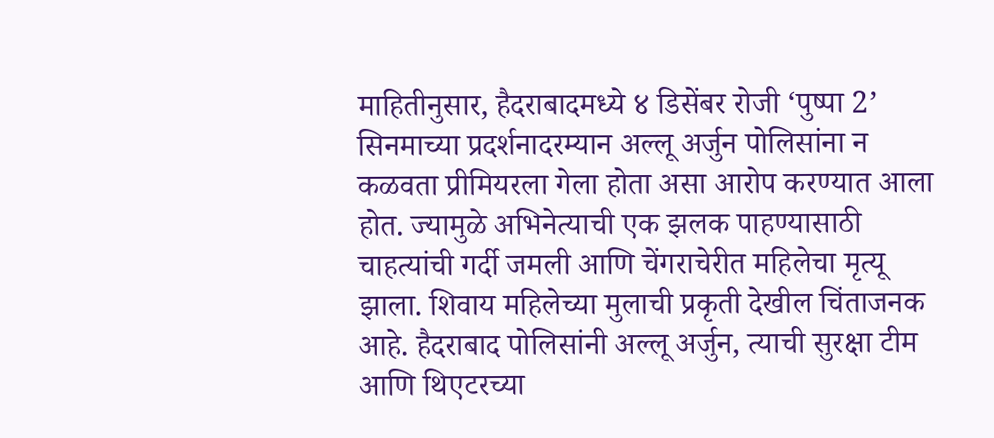माहितीनुसार, हैदराबादमध्ये ४ डिसेंबर रोजी ‘पुष्पा 2’ सिनमाच्या प्रदर्शनादरम्यान अल्लू अर्जुन पोलिसांना न कळवता प्रीमियरला गेला होता असा आरोप करण्यात आला होत. ज्यामुळे अभिनेत्याची एक झलक पाहण्यासाठी चाहत्यांची गर्दी जमली आणि चेंगराचेरीत महिलेचा मृत्यू झाला. शिवाय महिलेच्या मुलाची प्रकृती देखील चिंताजनक आहे. हैदराबाद पोलिसांनी अल्लू अर्जुन, त्याची सुरक्षा टीम आणि थिएटरच्या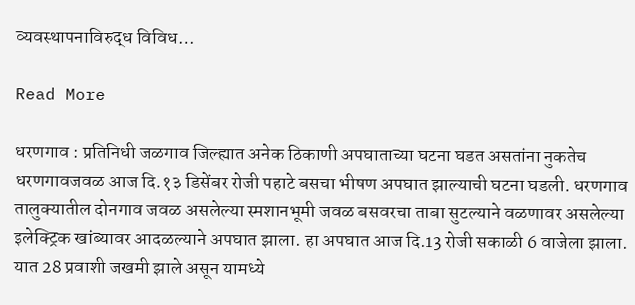व्यवस्थापनाविरुद्ध विविध…

Read More

धरणगाव : प्रतिनिधी जळगाव जिल्ह्यात अनेक ठिकाणी अपघाताच्या घटना घडत असतांना नुकतेच धरणगावजवळ आज दि.१३ डिसेंबर रोजी पहाटे बसचा भीषण अपघात झाल्याची घटना घडली. धरणगाव तालुक्यातील दोनगाव जवळ असलेल्या स्मशानभूमी जवळ बसवरचा ताबा सुटल्याने वळणावर असलेल्या इलेक्ट्रिक खांब्यावर आदळल्याने अपघात झाला. हा अपघात आज दि.13 रोजी सकाळी 6 वाजेला झाला. यात 28 प्रवाशी जखमी झाले असून यामध्ये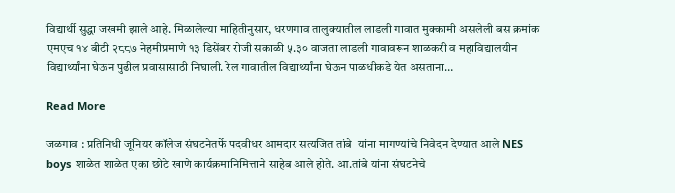विद्यार्थी सुद्धा जखमी झाले आहे. मिळालेल्या माहितीनुसार, धरणगाव तालुक्यातील लाडली गावात मुक्कामी असलेली बस क्रमांक एमएच १४ बीटी २८८७ नेहमीप्रमाणे १३ डिसेंबर रोजी सकाळी ५.३० वाजता लाडली गावावरून शाळकरी व महाविद्यालयीन विद्यार्थ्यांना घेऊन पुढील प्रवासासाठी निघाली. रेल गावातील विद्यार्थ्यांना घेऊन पाळधीकडे येत असताना…

Read More

जळगाव : प्रतिनिधी जूनियर कॉलेज संघटनेतर्फे पदवीधर आमदार सत्यजित तांबे  यांना मागण्यांचे निवेदन देण्यात आले NES boys शाळेत शाळेत एका छोटे खाणे कार्यक्रमानिमित्ताने साहेब आले होते. आ.तांबे यांना संघटनेचे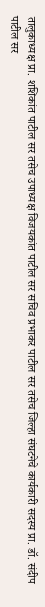तालुकाध्यक्ष प्रा. शशिकांत पाटील सर तसेच उपाध्यक्ष विजयकांत पाटील सर सचिव प्रभाकर पाटील सर तसेच जिल्हा संघटनेचे कार्यकारी सदस्य प्रा. डॉ. संदीप पाटील सर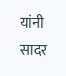यांनी सादर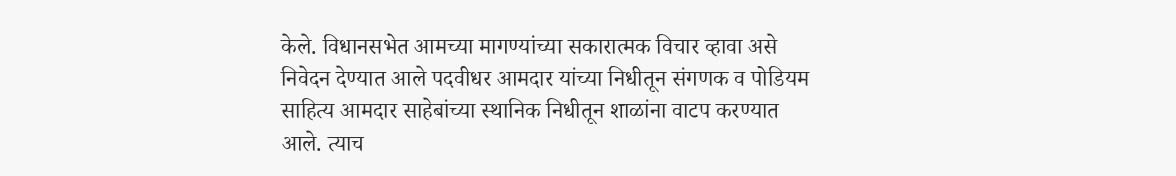केले. विधानसभेत आमच्या मागण्यांच्या सकारात्मक विचार व्हावा असे निवेदन देण्यात आले पदवीधर आमदार यांच्या निधीतून संगणक व पोडियम साहित्य आमदार साहेबांच्या स्थानिक निधीतून शाळांना वाटप करण्यात आले. त्याच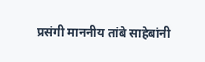प्रसंगी माननीय तांबे साहेबांनी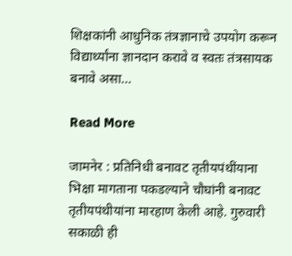शिक्षकांनी आधुनिक तंत्रज्ञानाचे उपयोग करून विद्यार्थ्यांना ज्ञानदान करावे व स्वतः तंत्रसायक बनावे असा…

Read More

जामनेर : प्रतिनिधी बनावट तृतीयपंथींयाना भिक्षा मागताना पकडल्याने चौघांनी बनावट तृतीयपंथीयांना मारहाण केली आहे. गुरुवारी सकाळी ही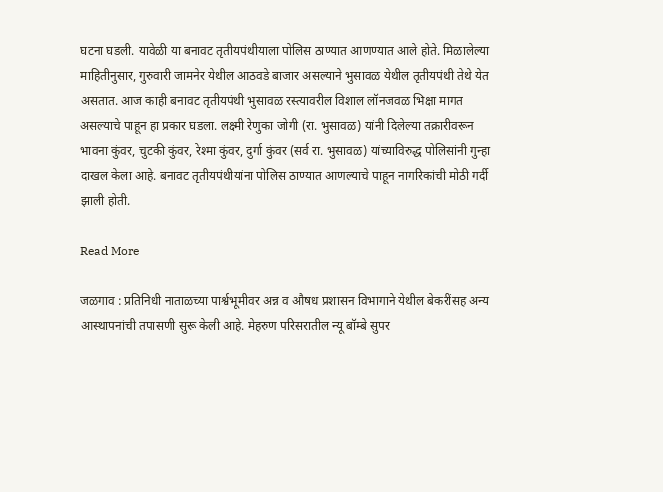घटना घडली. यावेळी या बनावट तृतीयपंथीयाला पोलिस ठाण्यात आणण्यात आले होते. मिळालेल्या माहितीनुसार, गुरुवारी जामनेर येथील आठवडे बाजार असल्याने भुसावळ येथील तृतीयपंथी तेथे येत असतात. आज काही बनावट तृतीयपंथी भुसावळ रस्त्यावरील विशाल लॉनजवळ भिक्षा मागत असल्याचे पाहून हा प्रकार घडला. लक्ष्मी रेणुका जोगी (रा. भुसावळ) यांनी दिलेल्या तक्रारीवरून भावना कुंवर, चुटकी कुंवर, रेश्मा कुंवर, दुर्गा कुंवर (सर्व रा. भुसावळ) यांच्याविरुद्ध पोलिसांनी गुन्हा दाखल केला आहे. बनावट तृतीयपंथीयांना पोलिस ठाण्यात आणल्याचे पाहून नागरिकांची मोठी गर्दी झाली होती.

Read More

जळगाव : प्रतिनिधी नाताळच्या पार्श्वभूमीवर अन्न व औषध प्रशासन विभागाने येथील बेकरींसह अन्य आस्थापनांची तपासणी सुरू केली आहे. मेहरुण परिसरातील न्यू बॉम्बे सुपर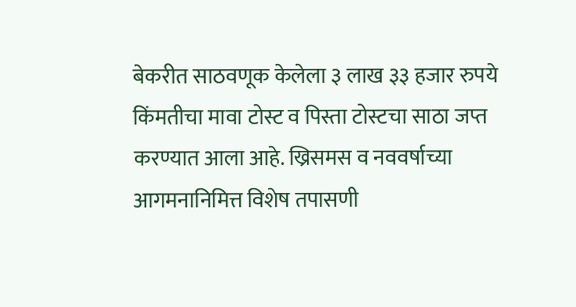बेकरीत साठवणूक केलेला ३ लाख ३३ हजार रुपये किंमतीचा मावा टोस्ट व पिस्ता टोस्टचा साठा जप्त करण्यात आला आहे. ख्रिसमस व नववर्षाच्या आगमनानिमित्त विशेष तपासणी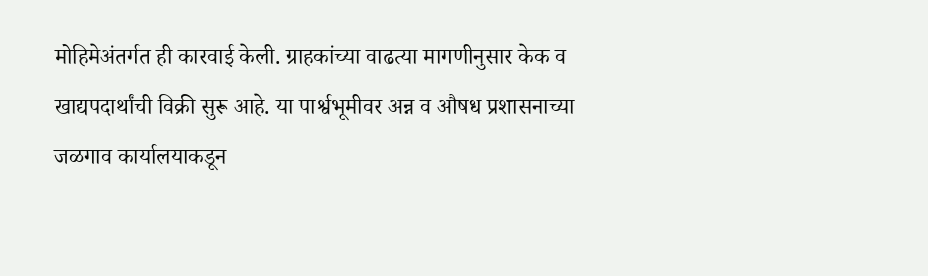मोहिमेअंतर्गत ही कारवाई केली. ग्राहकांच्या वाढत्या मागणीनुसार केक व खाद्यपदार्थांची विक्री सुरू आहे. या पार्श्वभूमीवर अन्न व औषध प्रशासनाच्या जळगाव कार्यालयाकडून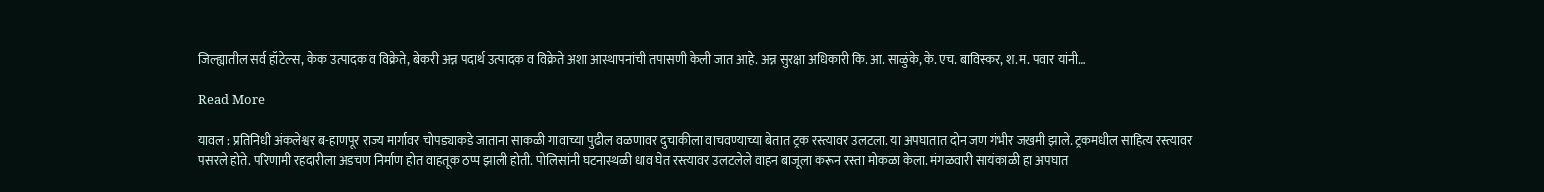जिल्ह्यातील सर्व हॉटेल्स, केक उत्पादक व विक्रेते, बेकरी अन्न पदार्थ उत्पादक व विक्रेते अशा आस्थापनांची तपासणी केली जात आहे. अन्न सुरक्षा अधिकारी कि. आ. साळुंके, के. एच. बाविस्कर, श.म. पवार यांनी…

Read More

यावल : प्रतिनिधी अंकलेश्वर ब-हाणपूर राज्य मार्गावर चोपड्याकडे जाताना साकळी गावाच्या पुढील वळणावर दुचाकीला वाचवण्याच्या बेतात ट्रक रस्त्यावर उलटला. या अपघातात दोन जण गंभीर जखमी झाले. ट्रकमधील साहित्य रस्त्यावर पसरले होते. परिणामी रहदारीला अडचण निर्माण होत वाहतूक ठप्प झाली होती. पोलिसांनी घटनास्थळी धाव घेत रस्त्यावर उलटलेले वाहन बाजूला करून रस्ता मोकळा केला. मंगळवारी सायंकाळी हा अपघात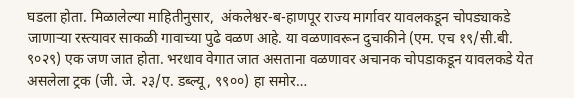घडला होता. मिळालेल्या माहितीनुसार,  अंकलेश्वर-ब-हाणपूर राज्य मार्गावर यावलकडून चोपड्याकडे जाणाऱ्या रस्त्यावर साकळी गावाच्या पुढे वळण आहे. या वळणावरून दुचाकीने (एम. एच १९/सी.बी. ९०२९) एक जण जात होता. भरधाव वेगात जात असताना वळणावर अचानक चोपडाकडून यावलकडे येत असलेला ट्रक (जी. जे. २३/ए. डब्ल्यू, ९९००) हा समोर…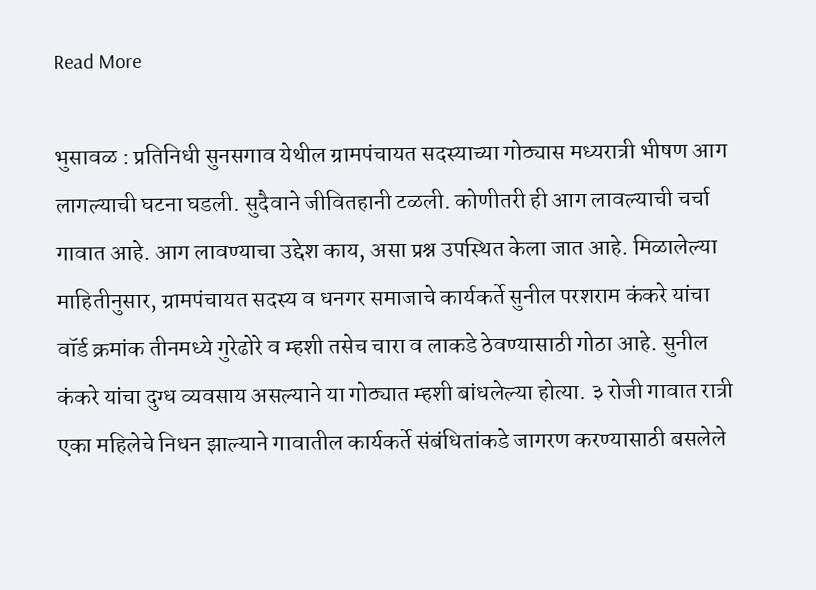Read More

भुसावळ : प्रतिनिधी सुनसगाव येथील ग्रामपंचायत सदस्याच्या गोठ्यास मध्यरात्री भीषण आग लागल्याची घटना घडली. सुदैवाने जीवितहानी टळली. कोणीतरी ही आग लावल्याची चर्चा गावात आहे. आग लावण्याचा उद्देश काय, असा प्रश्न उपस्थित केला जात आहे. मिळालेल्या माहितीनुसार, ग्रामपंचायत सदस्य व धनगर समाजाचे कार्यकर्ते सुनील परशराम कंकरे यांचा वॉर्ड क्रमांक तीनमध्ये गुरेढोरे व म्हशी तसेच चारा व लाकडे ठेवण्यासाठी गोठा आहे. सुनील कंकरे यांचा दुग्ध व्यवसाय असल्याने या गोठ्यात म्हशी बांधलेल्या होत्या. ३ रोजी गावात रात्री एका महिलेचे निधन झाल्याने गावातील कार्यकर्ते संबंधितांकडे जागरण करण्यासाठी बसलेले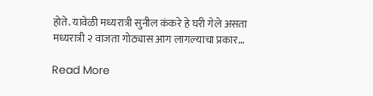होते. यावेळी मध्यरात्री सुनील कंकरे हे घरी गेले असता मध्यरात्री २ वाजता गोठ्यास आग लागल्याचा प्रकार…

Read More